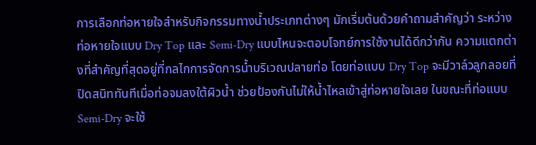การเลือกท่อหายใจสำหรับกิจกรรมทางน้ำประเภทต่างๆ มักเริ่มต้นด้วยคำถามสำคัญว่า ระหว่างท่อหายใจแบบ Dry Top และ Semi-Dry แบบไหนจะตอบโจทย์การใช้งานได้ดีกว่ากัน ความแตกต่างที่สำคัญที่สุดอยู่ที่กลไกการจัดการน้ำบริเวณปลายท่อ โดยท่อแบบ Dry Top จะมีวาล์วลูกลอยที่ปิดสนิททันทีเมื่อท่อจมลงใต้ผิวน้ำ ช่วยป้องกันไม่ให้น้ำไหลเข้าสู่ท่อหายใจเลย ในขณะที่ท่อแบบ Semi-Dry จะใช้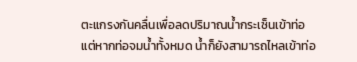ตะแกรงกันคลื่นเพื่อลดปริมาณน้ำกระเซ็นเข้าท่อ แต่หากท่อจมน้ำทั้งหมด น้ำก็ยังสามารถไหลเข้าท่อ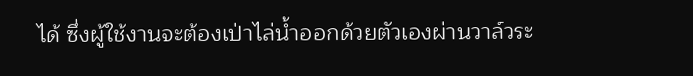ได้ ซึ่งผู้ใช้งานจะต้องเป่าไล่น้ำออกด้วยตัวเองผ่านวาล์วระ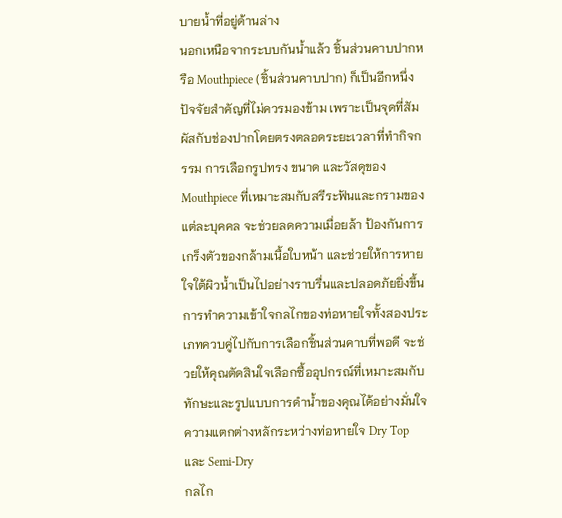บายน้ำที่อยู่ด้านล่าง
นอกเหนือจากระบบกันน้ำแล้ว ชิ้นส่วนคาบปากหรือ Mouthpiece (ชิ้นส่วนคาบปาก) ก็เป็นอีกหนึ่งปัจจัยสำคัญที่ไม่ควรมองข้าม เพราะเป็นจุดที่สัมผัสกับช่องปากโดยตรงตลอดระยะเวลาที่ทำกิจกรรม การเลือกรูปทรง ขนาด และวัสดุของ Mouthpiece ที่เหมาะสมกับสรีระฟันและกรามของแต่ละบุคคล จะช่วยลดความเมื่อยล้า ป้องกันการเกร็งตัวของกล้ามเนื้อใบหน้า และช่วยให้การหายใจใต้ผิวน้ำเป็นไปอย่างราบรื่นและปลอดภัยยิ่งขึ้น การทำความเข้าใจกลไกของท่อหายใจทั้งสองประเภทควบคู่ไปกับการเลือกชิ้นส่วนคาบที่พอดี จะช่วยให้คุณตัดสินใจเลือกซื้ออุปกรณ์ที่เหมาะสมกับทักษะและรูปแบบการดำน้ำของคุณได้อย่างมั่นใจ
ความแตกต่างหลักระหว่างท่อหายใจ Dry Top และ Semi-Dry
กลไก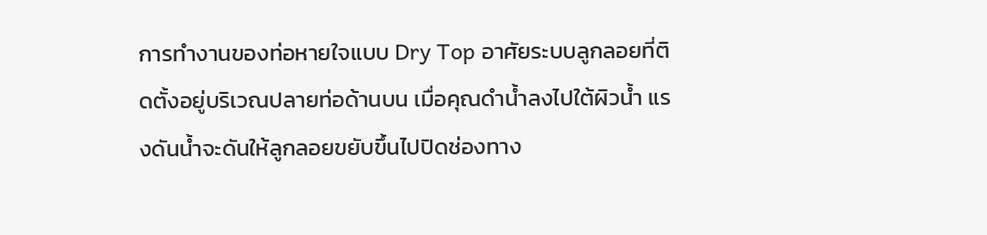การทำงานของท่อหายใจแบบ Dry Top อาศัยระบบลูกลอยที่ติดตั้งอยู่บริเวณปลายท่อด้านบน เมื่อคุณดำน้ำลงไปใต้ผิวน้ำ แรงดันน้ำจะดันให้ลูกลอยขยับขึ้นไปปิดช่องทาง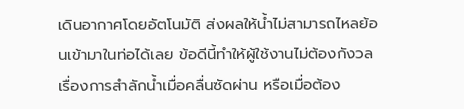เดินอากาศโดยอัตโนมัติ ส่งผลให้น้ำไม่สามารถไหลย้อนเข้ามาในท่อได้เลย ข้อดีนี้ทำให้ผู้ใช้งานไม่ต้องกังวลเรื่องการสำลักน้ำเมื่อคลื่นซัดผ่าน หรือเมื่อต้อง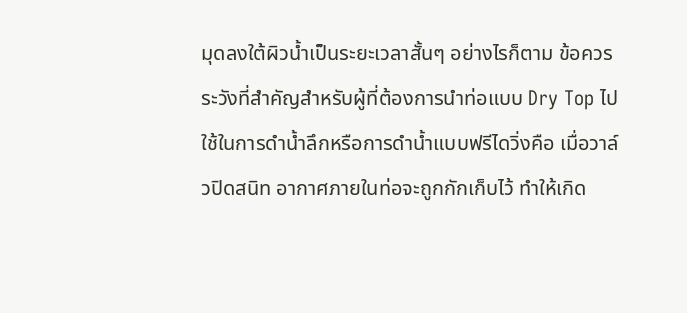มุดลงใต้ผิวน้ำเป็นระยะเวลาสั้นๆ อย่างไรก็ตาม ข้อควรระวังที่สำคัญสำหรับผู้ที่ต้องการนำท่อแบบ Dry Top ไปใช้ในการดำน้ำลึกหรือการดำน้ำแบบฟรีไดวิ่งคือ เมื่อวาล์วปิดสนิท อากาศภายในท่อจะถูกกักเก็บไว้ ทำให้เกิด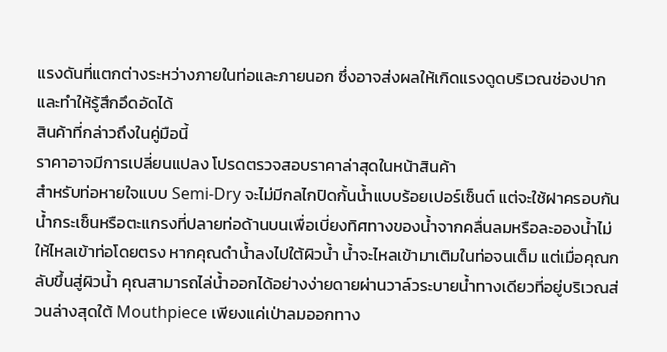แรงดันที่แตกต่างระหว่างภายในท่อและภายนอก ซึ่งอาจส่งผลให้เกิดแรงดูดบริเวณช่องปากและทำให้รู้สึกอึดอัดได้
สินค้าที่กล่าวถึงในคู่มือนี้
ราคาอาจมีการเปลี่ยนแปลง โปรดตรวจสอบราคาล่าสุดในหน้าสินค้า
สำหรับท่อหายใจแบบ Semi-Dry จะไม่มีกลไกปิดกั้นน้ำแบบร้อยเปอร์เซ็นต์ แต่จะใช้ฝาครอบกันน้ำกระเซ็นหรือตะแกรงที่ปลายท่อด้านบนเพื่อเบี่ยงทิศทางของน้ำจากคลื่นลมหรือละอองน้ำไม่ให้ไหลเข้าท่อโดยตรง หากคุณดำน้ำลงไปใต้ผิวน้ำ น้ำจะไหลเข้ามาเติมในท่อจนเต็ม แต่เมื่อคุณกลับขึ้นสู่ผิวน้ำ คุณสามารถไล่น้ำออกได้อย่างง่ายดายผ่านวาล์วระบายน้ำทางเดียวที่อยู่บริเวณส่วนล่างสุดใต้ Mouthpiece เพียงแค่เป่าลมออกทาง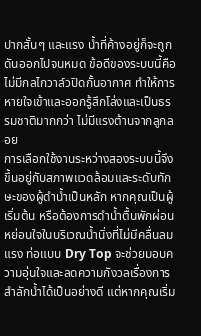ปากสั้นๆ และแรง น้ำที่ค้างอยู่ก็จะถูกดันออกไปจนหมด ข้อดีของระบบนี้คือไม่มีกลไกวาล์วปิดกั้นอากาศ ทำให้การหายใจเข้าและออกรู้สึกโล่งและเป็นธรรมชาติมากกว่า ไม่มีแรงต้านจากลูกลอย
การเลือกใช้งานระหว่างสองระบบนี้จึงขึ้นอยู่กับสภาพแวดล้อมและระดับทักษะของผู้ดำน้ำเป็นหลัก หากคุณเป็นผู้เริ่มต้น หรือต้องการดำน้ำตื้นพักผ่อนหย่อนใจในบริเวณน้ำนิ่งที่ไม่มีคลื่นลมแรง ท่อแบบ Dry Top จะช่วยมอบความอุ่นใจและลดความกังวลเรื่องการสำลักน้ำได้เป็นอย่างดี แต่หากคุณเริ่ม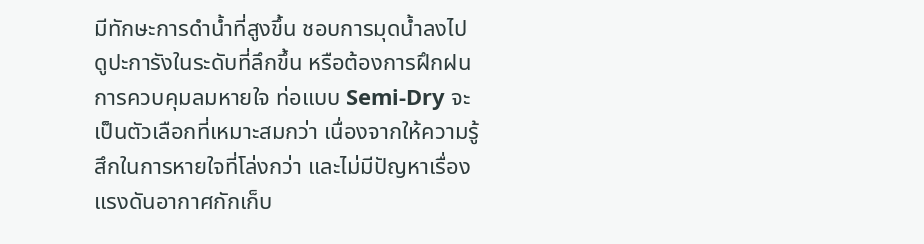มีทักษะการดำน้ำที่สูงขึ้น ชอบการมุดน้ำลงไปดูปะการังในระดับที่ลึกขึ้น หรือต้องการฝึกฝนการควบคุมลมหายใจ ท่อแบบ Semi-Dry จะเป็นตัวเลือกที่เหมาะสมกว่า เนื่องจากให้ความรู้สึกในการหายใจที่โล่งกว่า และไม่มีปัญหาเรื่องแรงดันอากาศกักเก็บ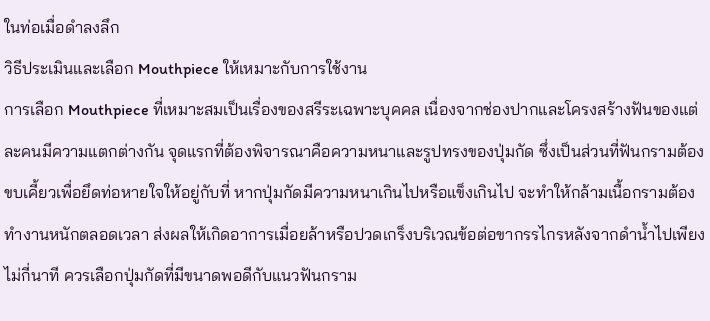ในท่อเมื่อดำลงลึก
วิธีประเมินและเลือก Mouthpiece ให้เหมาะกับการใช้งาน
การเลือก Mouthpiece ที่เหมาะสมเป็นเรื่องของสรีระเฉพาะบุคคล เนื่องจากช่องปากและโครงสร้างฟันของแต่ละคนมีความแตกต่างกัน จุดแรกที่ต้องพิจารณาคือความหนาและรูปทรงของปุ่มกัด ซึ่งเป็นส่วนที่ฟันกรามต้องขบเคี้ยวเพื่อยึดท่อหายใจให้อยู่กับที่ หากปุ่มกัดมีความหนาเกินไปหรือแข็งเกินไป จะทำให้กล้ามเนื้อกรามต้องทำงานหนักตลอดเวลา ส่งผลให้เกิดอาการเมื่อยล้าหรือปวดเกร็งบริเวณข้อต่อขากรรไกรหลังจากดำน้ำไปเพียงไม่กี่นาที ควรเลือกปุ่มกัดที่มีขนาดพอดีกับแนวฟันกราม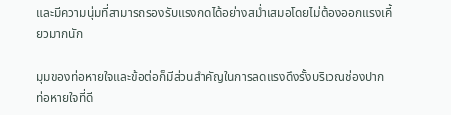และมีความนุ่มที่สามารถรองรับแรงกดได้อย่างสม่ำเสมอโดยไม่ต้องออกแรงเคี้ยวมากนัก

มุมของท่อหายใจและข้อต่อก็มีส่วนสำคัญในการลดแรงดึงรั้งบริเวณช่องปาก ท่อหายใจที่ดี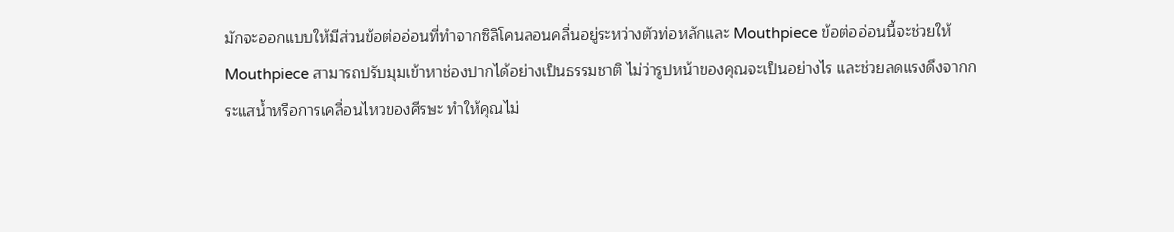มักจะออกแบบให้มีส่วนข้อต่ออ่อนที่ทำจากซิลิโคนลอนคลื่นอยู่ระหว่างตัวท่อหลักและ Mouthpiece ข้อต่ออ่อนนี้จะช่วยให้ Mouthpiece สามารถปรับมุมเข้าหาช่องปากได้อย่างเป็นธรรมชาติ ไม่ว่ารูปหน้าของคุณจะเป็นอย่างไร และช่วยลดแรงดึงจากกระแสน้ำหรือการเคลื่อนไหวของศีรษะ ทำให้คุณไม่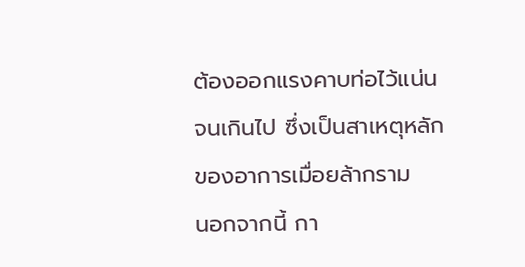ต้องออกแรงคาบท่อไว้แน่นจนเกินไป ซึ่งเป็นสาเหตุหลักของอาการเมื่อยล้ากราม
นอกจากนี้ กา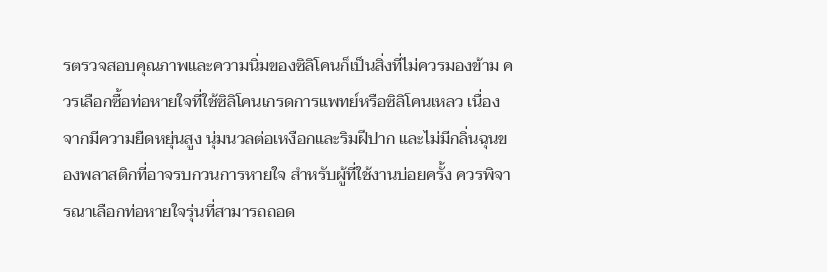รตรวจสอบคุณภาพและความนิ่มของซิลิโคนก็เป็นสิ่งที่ไม่ควรมองข้าม ควรเลือกซื้อท่อหายใจที่ใช้ซิลิโคนเกรดการแพทย์หรือซิลิโคนเหลว เนื่องจากมีความยืดหยุ่นสูง นุ่มนวลต่อเหงือกและริมฝีปาก และไม่มีกลิ่นฉุนของพลาสติกที่อาจรบกวนการหายใจ สำหรับผู้ที่ใช้งานบ่อยครั้ง ควรพิจารณาเลือกท่อหายใจรุ่นที่สามารถถอด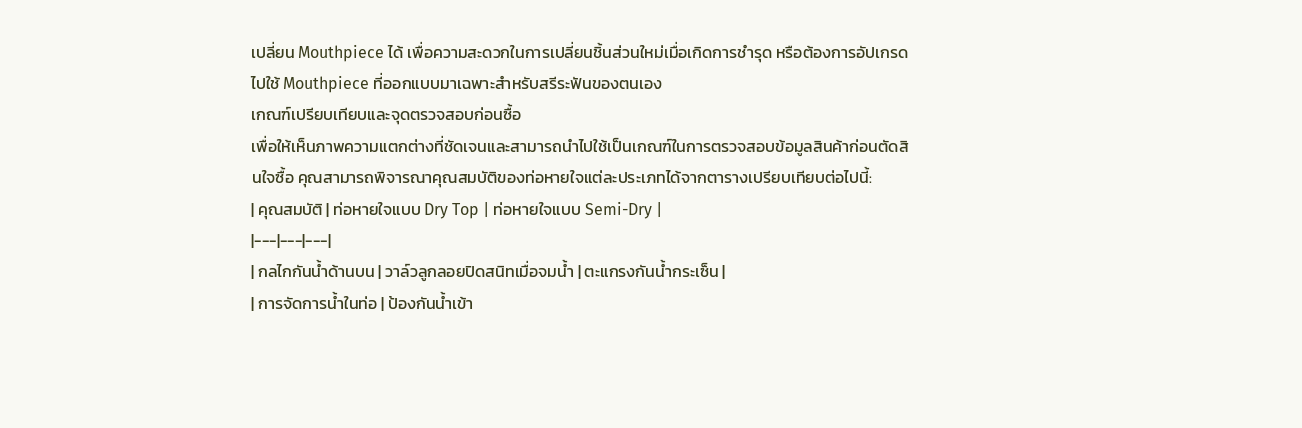เปลี่ยน Mouthpiece ได้ เพื่อความสะดวกในการเปลี่ยนชิ้นส่วนใหม่เมื่อเกิดการชำรุด หรือต้องการอัปเกรดไปใช้ Mouthpiece ที่ออกแบบมาเฉพาะสำหรับสรีระฟันของตนเอง
เกณฑ์เปรียบเทียบและจุดตรวจสอบก่อนซื้อ
เพื่อให้เห็นภาพความแตกต่างที่ชัดเจนและสามารถนำไปใช้เป็นเกณฑ์ในการตรวจสอบข้อมูลสินค้าก่อนตัดสินใจซื้อ คุณสามารถพิจารณาคุณสมบัติของท่อหายใจแต่ละประเภทได้จากตารางเปรียบเทียบต่อไปนี้:
| คุณสมบัติ | ท่อหายใจแบบ Dry Top | ท่อหายใจแบบ Semi-Dry |
|---|---|---|
| กลไกกันน้ำด้านบน | วาล์วลูกลอยปิดสนิทเมื่อจมน้ำ | ตะแกรงกันน้ำกระเซ็น |
| การจัดการน้ำในท่อ | ป้องกันน้ำเข้า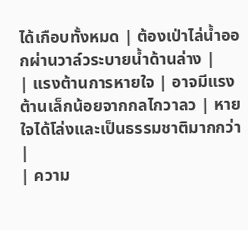ได้เกือบทั้งหมด | ต้องเป่าไล่น้ำออกผ่านวาล์วระบายน้ำด้านล่าง |
| แรงต้านการหายใจ | อาจมีแรงต้านเล็กน้อยจากกลไกวาลว | หายใจได้โล่งและเป็นธรรมชาติมากกว่า |
| ความ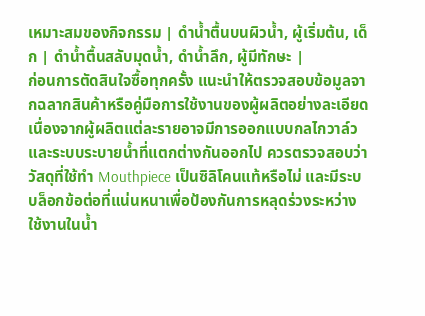เหมาะสมของกิจกรรม | ดำน้ำตื้นบนผิวน้ำ, ผู้เริ่มต้น, เด็ก | ดำน้ำตื้นสลับมุดน้ำ, ดำน้ำลึก, ผู้มีทักษะ |
ก่อนการตัดสินใจซื้อทุกครั้ง แนะนำให้ตรวจสอบข้อมูลจากฉลากสินค้าหรือคู่มือการใช้งานของผู้ผลิตอย่างละเอียด เนื่องจากผู้ผลิตแต่ละรายอาจมีการออกแบบกลไกวาล์วและระบบระบายน้ำที่แตกต่างกันออกไป ควรตรวจสอบว่าวัสดุที่ใช้ทำ Mouthpiece เป็นซิลิโคนแท้หรือไม่ และมีระบบล็อกข้อต่อที่แน่นหนาเพื่อป้องกันการหลุดร่วงระหว่างใช้งานในน้ำ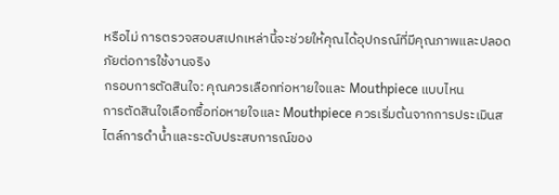หรือไม่ การตรวจสอบสเปกเหล่านี้จะช่วยให้คุณได้อุปกรณ์ที่มีคุณภาพและปลอดภัยต่อการใช้งานจริง
กรอบการตัดสินใจ: คุณควรเลือกท่อหายใจและ Mouthpiece แบบไหน
การตัดสินใจเลือกซื้อท่อหายใจและ Mouthpiece ควรเริ่มต้นจากการประเมินสไตล์การดำน้ำและระดับประสบการณ์ของ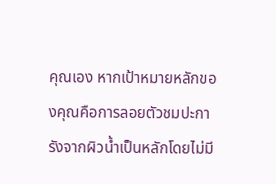คุณเอง หากเป้าหมายหลักของคุณคือการลอยตัวชมปะการังจากผิวน้ำเป็นหลักโดยไม่มี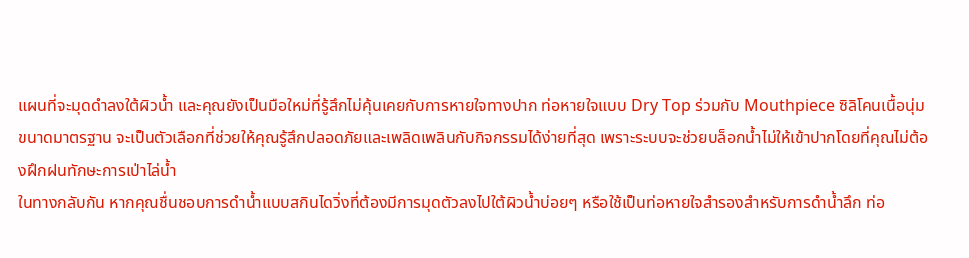แผนที่จะมุดดำลงใต้ผิวน้ำ และคุณยังเป็นมือใหม่ที่รู้สึกไม่คุ้นเคยกับการหายใจทางปาก ท่อหายใจแบบ Dry Top ร่วมกับ Mouthpiece ซิลิโคนเนื้อนุ่มขนาดมาตรฐาน จะเป็นตัวเลือกที่ช่วยให้คุณรู้สึกปลอดภัยและเพลิดเพลินกับกิจกรรมได้ง่ายที่สุด เพราะระบบจะช่วยบล็อกน้ำไม่ให้เข้าปากโดยที่คุณไม่ต้องฝึกฝนทักษะการเป่าไล่น้ำ
ในทางกลับกัน หากคุณชื่นชอบการดำน้ำแบบสกินไดวิ่งที่ต้องมีการมุดตัวลงไปใต้ผิวน้ำบ่อยๆ หรือใช้เป็นท่อหายใจสำรองสำหรับการดำน้ำลึก ท่อ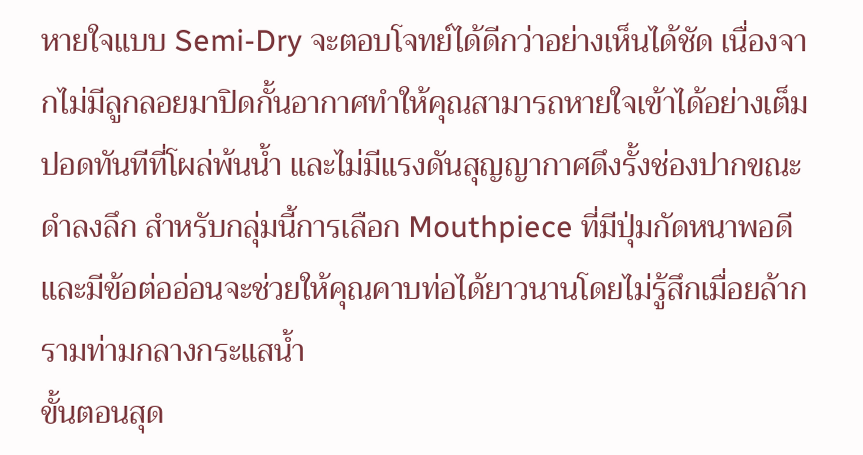หายใจแบบ Semi-Dry จะตอบโจทย์ได้ดีกว่าอย่างเห็นได้ชัด เนื่องจากไม่มีลูกลอยมาปิดกั้นอากาศทำให้คุณสามารถหายใจเข้าได้อย่างเต็มปอดทันทีที่โผล่พ้นน้ำ และไม่มีแรงดันสุญญากาศดึงรั้งช่องปากขณะดำลงลึก สำหรับกลุ่มนี้การเลือก Mouthpiece ที่มีปุ่มกัดหนาพอดีและมีข้อต่ออ่อนจะช่วยให้คุณคาบท่อได้ยาวนานโดยไม่รู้สึกเมื่อยล้ากรามท่ามกลางกระแสน้ำ
ขั้นตอนสุด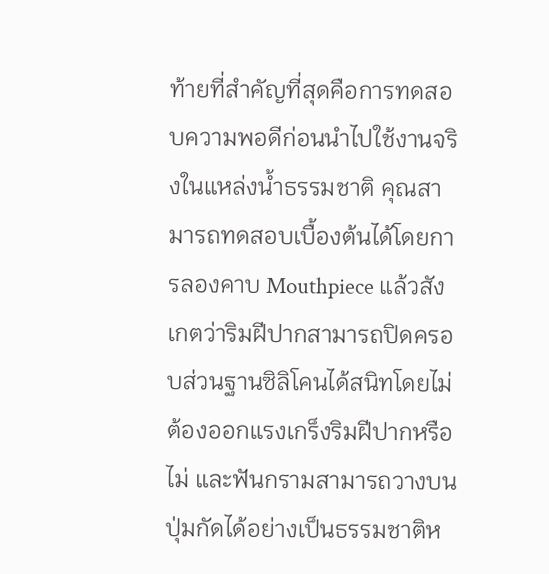ท้ายที่สำคัญที่สุดคือการทดสอบความพอดีก่อนนำไปใช้งานจริงในแหล่งน้ำธรรมชาติ คุณสามารถทดสอบเบื้องต้นได้โดยการลองคาบ Mouthpiece แล้วสังเกตว่าริมฝีปากสามารถปิดครอบส่วนฐานซิลิโคนได้สนิทโดยไม่ต้องออกแรงเกร็งริมฝีปากหรือไม่ และฟันกรามสามารถวางบนปุ่มกัดได้อย่างเป็นธรรมชาติห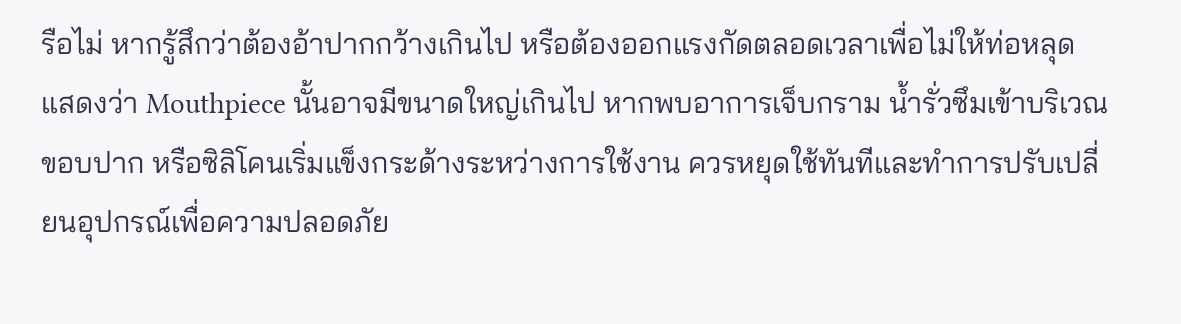รือไม่ หากรู้สึกว่าต้องอ้าปากกว้างเกินไป หรือต้องออกแรงกัดตลอดเวลาเพื่อไม่ให้ท่อหลุด แสดงว่า Mouthpiece นั้นอาจมีขนาดใหญ่เกินไป หากพบอาการเจ็บกราม น้ำรั่วซึมเข้าบริเวณขอบปาก หรือซิลิโคนเริ่มแข็งกระด้างระหว่างการใช้งาน ควรหยุดใช้ทันทีและทำการปรับเปลี่ยนอุปกรณ์เพื่อความปลอดภัย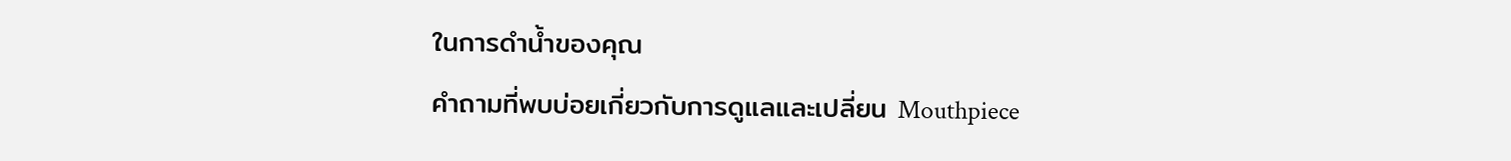ในการดำน้ำของคุณ
คำถามที่พบบ่อยเกี่ยวกับการดูแลและเปลี่ยน Mouthpiece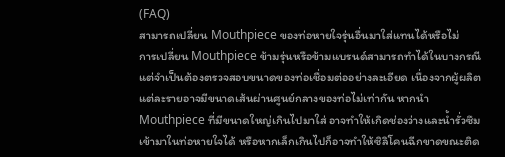(FAQ)
สามารถเปลี่ยน Mouthpiece ของท่อหายใจรุ่นอื่นมาใส่แทนได้หรือไม่
การเปลี่ยน Mouthpiece ข้ามรุ่นหรือข้ามแบรนด์สามารถทำได้ในบางกรณี แต่จำเป็นต้องตรวจสอบขนาดของท่อเชื่อมต่ออย่างละเอียด เนื่องจากผู้ผลิตแต่ละรายอาจมีขนาดเส้นผ่านศูนย์กลางของท่อไม่เท่ากัน หากนำ Mouthpiece ที่มีขนาดใหญ่เกินไปมาใส่ อาจทำให้เกิดช่องว่างและน้ำรั่วซึมเข้ามาในท่อหายใจได้ หรือหากเล็กเกินไปก็อาจทำให้ซิลิโคนฉีกขาดขณะติด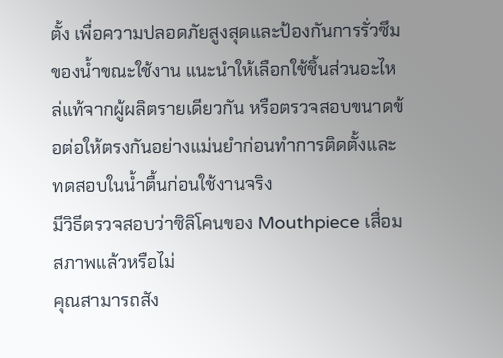ตั้ง เพื่อความปลอดภัยสูงสุดและป้องกันการรั่วซึมของน้ำขณะใช้งาน แนะนำให้เลือกใช้ชิ้นส่วนอะไหล่แท้จากผู้ผลิตรายเดียวกัน หรือตรวจสอบขนาดข้อต่อให้ตรงกันอย่างแม่นยำก่อนทำการติดตั้งและทดสอบในน้ำตื้นก่อนใช้งานจริง
มีวิธีตรวจสอบว่าซิลิโคนของ Mouthpiece เสื่อมสภาพแล้วหรือไม่
คุณสามารถสัง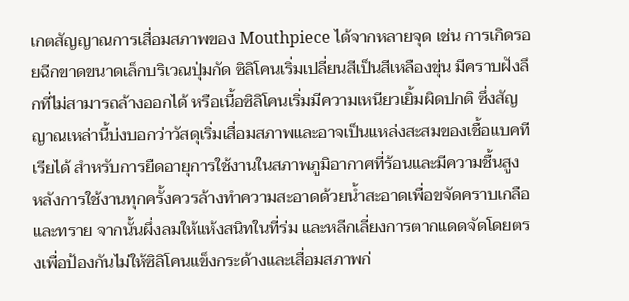เกตสัญญาณการเสื่อมสภาพของ Mouthpiece ได้จากหลายจุด เช่น การเกิดรอยฉีกขาดขนาดเล็กบริเวณปุ่มกัด ซิลิโคนเริ่มเปลี่ยนสีเป็นสีเหลืองขุ่น มีคราบฝังลึกที่ไม่สามารถล้างออกได้ หรือเนื้อซิลิโคนเริ่มมีความเหนียวเยิ้มผิดปกติ ซึ่งสัญญาณเหล่านี้บ่งบอกว่าวัสดุเริ่มเสื่อมสภาพและอาจเป็นแหล่งสะสมของเชื้อแบคทีเรียได้ สำหรับการยืดอายุการใช้งานในสภาพภูมิอากาศที่ร้อนและมีความชื้นสูง หลังการใช้งานทุกครั้งควรล้างทำความสะอาดด้วยน้ำสะอาดเพื่อขจัดคราบเกลือและทราย จากนั้นผึ่งลมให้แห้งสนิทในที่ร่ม และหลีกเลี่ยงการตากแดดจัดโดยตรงเพื่อป้องกันไม่ให้ซิลิโคนแข็งกระด้างและเสื่อมสภาพก่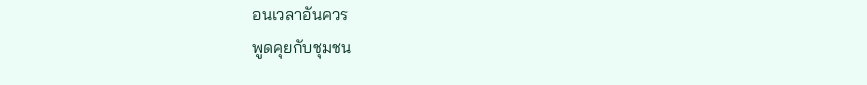อนเวลาอันควร
พูดคุยกับชุมชน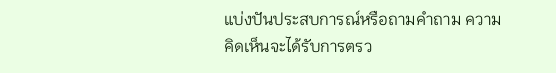แบ่งปันประสบการณ์หรือถามคำถาม ความคิดเห็นจะได้รับการตรว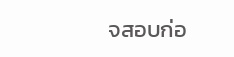จสอบก่อ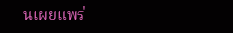นเผยแพร่